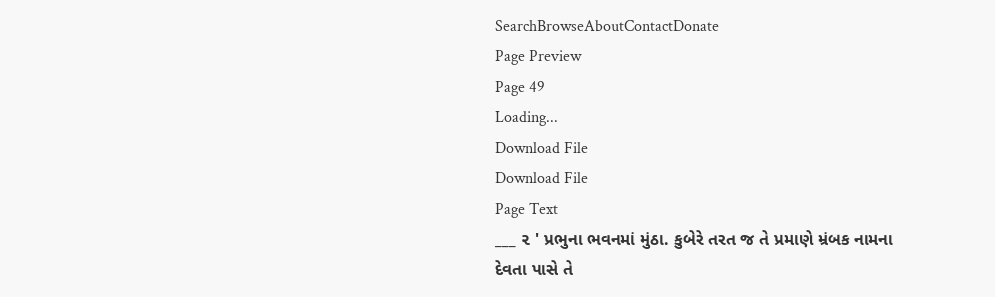SearchBrowseAboutContactDonate
Page Preview
Page 49
Loading...
Download File
Download File
Page Text
___ ૨ ' પ્રભુના ભવનમાં મુંઠા. કુબેરે તરત જ તે પ્રમાણે મ્રંબક નામના દેવતા પાસે તે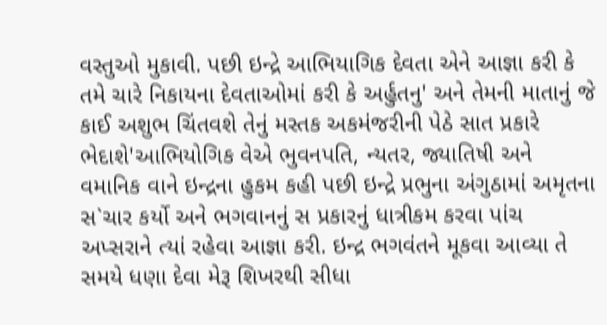વસ્તુઓ મુકાવી. પછી ઇન્દ્રે આભિયાગિક દેવતા એને આજ્ઞા કરી કે તમે ચારે નિકાયના દેવતાઓમાં કરી કે અર્હુતનુ' અને તેમની માતાનું જે કાઈ અશુભ ચિંતવશે તેનું મસ્તક અકમંજરીની પેઠે સાત પ્રકારે ભેદાશે'આભિયોગિક વેએ ભુવનપતિ, ન્યતર, જ્યાતિષી અને વમાનિક વાને ઇન્દ્રના હુકમ કહી પછી ઇન્દ્રે પ્રભુના અંગુઠામાં અમૃતના સ`ચાર કર્યો અને ભગવાનનું સ પ્રકારનું ધાત્રીકમ કરવા પાંચ અપ્સરાને ત્યાં રહેવા આજ્ઞા કરી. ઇન્દ્ર ભગવંતને મૂકવા આવ્યા તે સમયે ધણા દેવા મેરૂ શિખરથી સીધા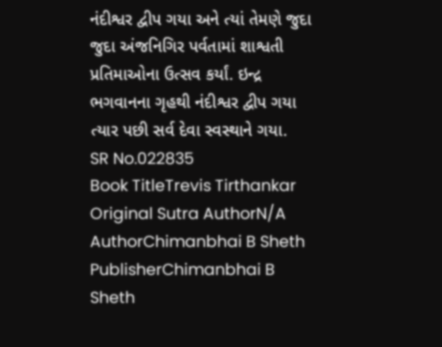નંદીશ્વર દ્વીપ ગયા અને ત્યાં તેમણે જુદા જુદા અંજનિગિર પર્વતામાં શાશ્વતી પ્રતિમાઓના ઉત્સવ કર્યાં. ઇન્દ્ર ભગવાનના ગૃહથી નંદીશ્વર દ્વીપ ગયા ત્યાર પછી સર્વ દેવા સ્વસ્થાને ગયા.
SR No.022835
Book TitleTrevis Tirthankar
Original Sutra AuthorN/A
AuthorChimanbhai B Sheth
PublisherChimanbhai B Sheth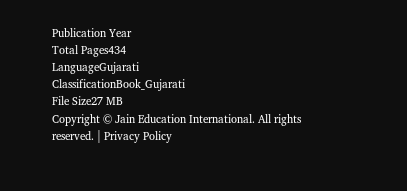Publication Year
Total Pages434
LanguageGujarati
ClassificationBook_Gujarati
File Size27 MB
Copyright © Jain Education International. All rights reserved. | Privacy Policy